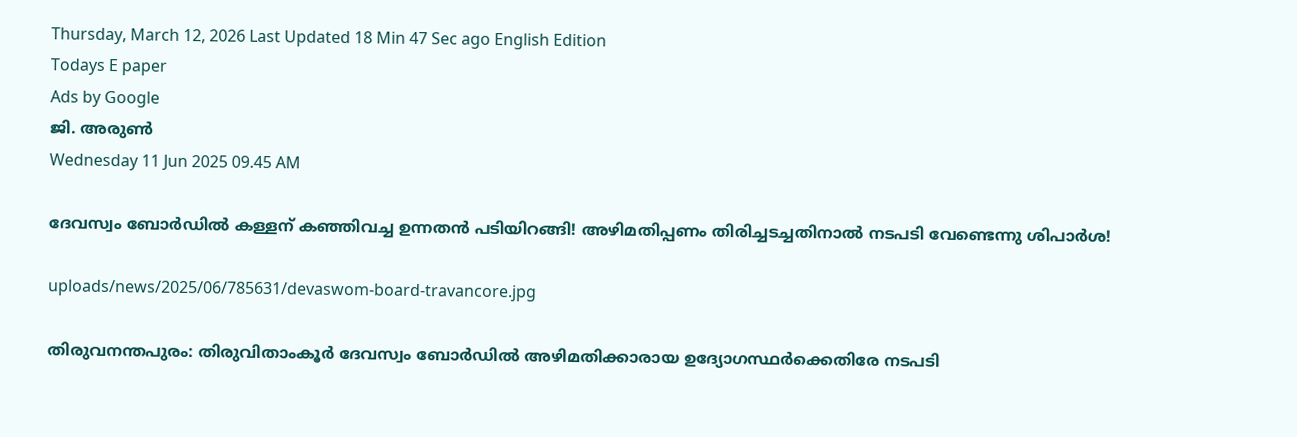Thursday, March 12, 2026 Last Updated 18 Min 47 Sec ago English Edition
Todays E paper
Ads by Google
ജി. അരുണ്‍
Wednesday 11 Jun 2025 09.45 AM

ദേവസ്വം ബോര്‍ഡില്‍ കള്ളന് കഞ്ഞിവച്ച ഉന്നതന്‍ പടിയിറങ്ങി! അഴിമതിപ്പണം തിരിച്ചടച്ചതിനാല്‍ നടപടി വേണ്ടെന്നു ശിപാര്‍ശ!

uploads/news/2025/06/785631/devaswom-board-travancore.jpg

തിരുവനന്തപുരം: തിരുവിതാംകൂര്‍ ദേവസ്വം ബോര്‍ഡില്‍ അഴിമതിക്കാരായ ഉദ്യോഗസ്ഥര്‍ക്കെതിരേ നടപടി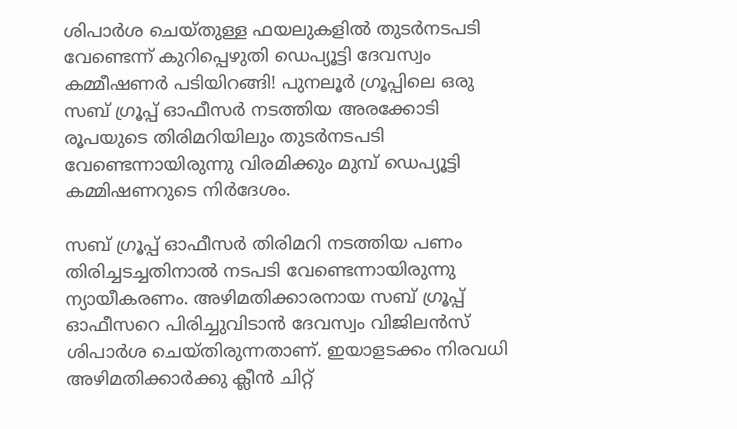ശിപാര്‍ശ ചെയ്തുള്ള ഫയലുകളില്‍ തുടര്‍നടപടി വേണ്ടെന്ന് കുറിപ്പെഴുതി ഡെപ്യൂട്ടി ദേവസ്വം കമ്മീഷണര്‍ പടിയിറങ്ങി! പുനലൂര്‍ ഗ്രൂപ്പിലെ ഒരു സബ് ഗ്രൂപ്പ് ഓഫീസര്‍ നടത്തിയ അരക്കോടി രൂപയുടെ തിരിമറിയിലും തുടര്‍നടപടി വേണ്ടെന്നായിരുന്നു വിരമിക്കും മുമ്പ് ഡെപ്യൂട്ടി കമ്മിഷണറുടെ നിര്‍ദേശം.

സബ് ഗ്രൂപ്പ് ഓഫീസര്‍ തിരിമറി നടത്തിയ പണം തിരിച്ചടച്ചതിനാല്‍ നടപടി വേണ്ടെന്നായിരുന്നു ന്യായീകരണം. അഴിമതിക്കാരനായ സബ് ഗ്രൂപ്പ് ഓഫീസറെ പിരിച്ചുവിടാന്‍ ദേവസ്വം വിജിലന്‍സ് ശിപാര്‍ശ ചെയ്തിരുന്നതാണ്. ഇയാളടക്കം നിരവധി അഴിമതിക്കാര്‍ക്കു ക്ലീന്‍ ചിറ്റ്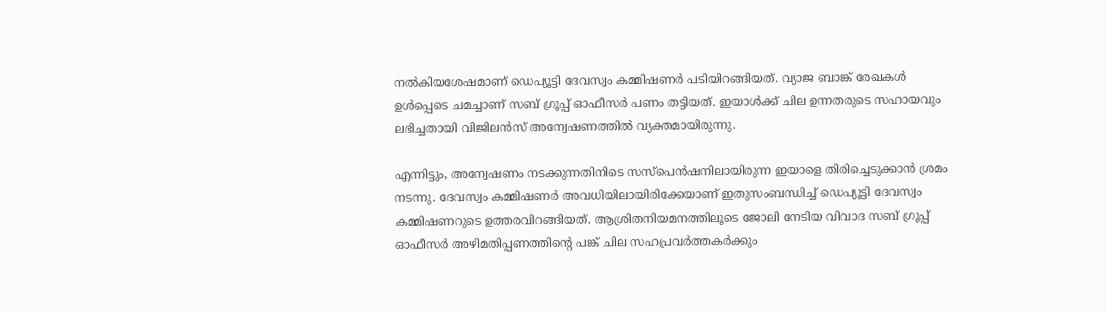നല്‍കിയശേഷമാണ് ഡെപ്യൂട്ടി ദേവസ്വം കമ്മിഷണര്‍ പടിയിറങ്ങിയത്. വ്യാജ ബാങ്ക് രേഖകള്‍ ഉള്‍പ്പെടെ ചമച്ചാണ് സബ് ഗ്രൂപ്പ് ഓഫീസര്‍ പണം തട്ടിയത്. ഇയാള്‍ക്ക് ചില ഉന്നതരുടെ സഹായവും ലഭിച്ചതായി വിജിലന്‍സ് അന്വേഷണത്തില്‍ വ്യക്തമായിരുന്നു.

എന്നിട്ടും, അന്വേഷണം നടക്കുന്നതിനിടെ സസ്‌പെന്‍ഷനിലായിരുന്ന ഇയാളെ തിരിച്ചെടുക്കാന്‍ ശ്രമം നടന്നു. ദേവസ്വം കമ്മിഷണര്‍ അവധിയിലായിരിക്കേയാണ് ഇതുസംബന്ധിച്ച് ഡെപ്യൂട്ടി ദേവസ്വം കമ്മിഷണറുടെ ഉത്തരവിറങ്ങിയത്. ആശ്രിതനിയമനത്തിലൂടെ ജോലി നേടിയ വിവാദ സബ് ഗ്രൂപ്പ് ഓഫീസര്‍ അഴിമതിപ്പണത്തിന്റെ പങ്ക് ചില സഹപ്രവര്‍ത്തകര്‍ക്കും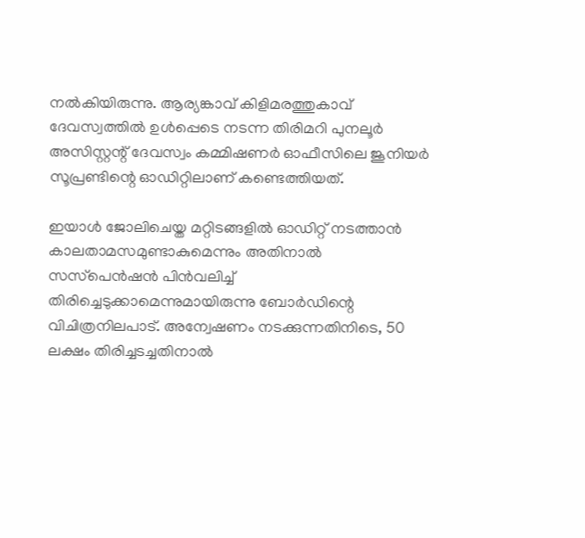നല്‍കിയിരുന്നു. ആര്യങ്കാവ് കിളിമരത്തുകാവ് ദേവസ്വത്തില്‍ ഉള്‍പ്പെടെ നടന്ന തിരിമറി പുനലൂര്‍ അസിസ്റ്റന്റ് ദേവസ്വം കമ്മിഷണര്‍ ഓഫീസിലെ ജൂനിയര്‍ സൂപ്രണ്ടിന്റെ ഓഡിറ്റിലാണ് കണ്ടെത്തിയത്.

ഇയാള്‍ ജോലിചെയ്ത മറ്റിടങ്ങളില്‍ ഓഡിറ്റ് നടത്താന്‍ കാലതാമസമുണ്ടാകുമെന്നും അതിനാല്‍ സസ്‌പെന്‍ഷന്‍ പിന്‍വലിച്ച് തിരിച്ചെടുക്കാമെന്നുമായിരുന്നു ബോര്‍ഡിന്റെ വിചിത്രനിലപാട്. അന്വേഷണം നടക്കുന്നതിനിടെ, 50 ലക്ഷം തിരിച്ചടച്ചതിനാല്‍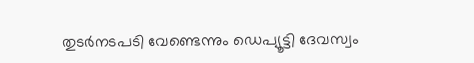തുടര്‍നടപടി വേണ്ടെന്നും ഡെപ്യൂട്ടി ദേവസ്വം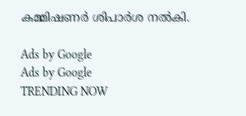കമ്മിഷണര്‍ ശിപാര്‍ശ നല്‍കി.

Ads by Google
Ads by Google
TRENDING NOW